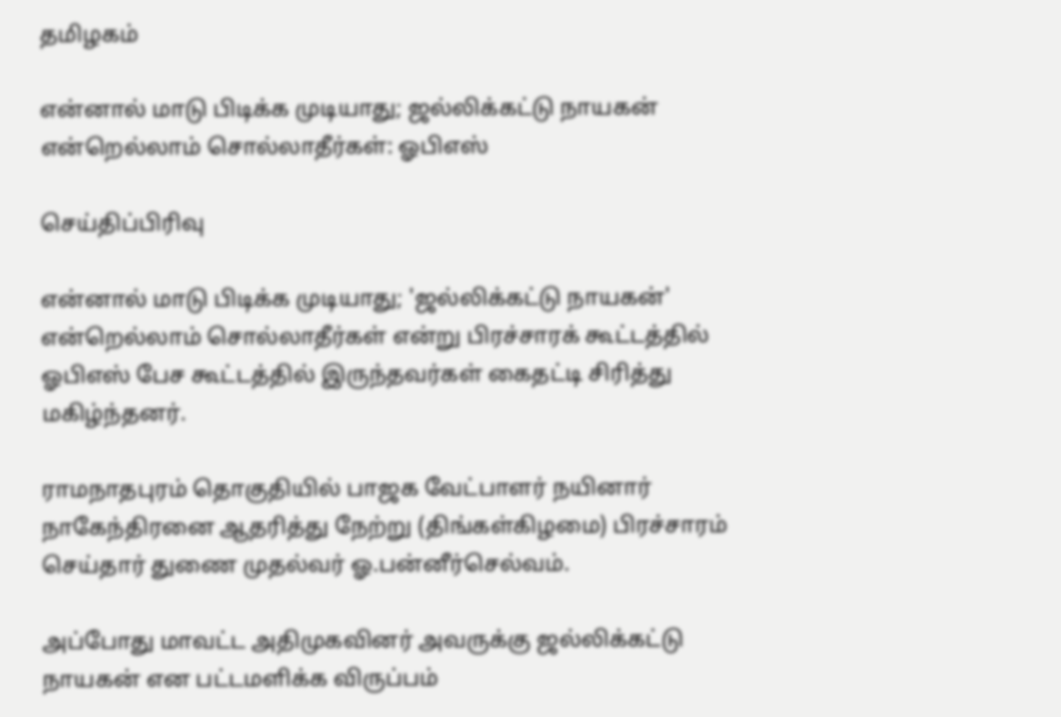தமிழகம்

என்னால் மாடு பிடிக்க முடியாது; ஜல்லிக்கட்டு நாயகன் என்றெல்லாம் சொல்லாதீர்கள்: ஓபிஎஸ்

செய்திப்பிரிவு

என்னால் மாடு பிடிக்க முடியாது; 'ஜல்லிக்கட்டு நாயகன்' என்றெல்லாம் சொல்லாதீர்கள் என்று பிரச்சாரக் கூட்டத்தில் ஓபிஎஸ் பேச கூட்டத்தில் இருந்தவர்கள் கைதட்டி சிரித்து மகிழ்ந்தனர்.

ராமநாதபுரம் தொகுதியில் பாஜக வேட்பாளர் நயினார் நாகேந்திரனை ஆதரித்து நேற்று (திங்கள்கிழமை) பிரச்சாரம் செய்தார் துணை முதல்வர் ஓ.பன்னீர்செல்வம்.

அப்போது மாவட்ட அதிமுகவினர் அவருக்கு ஜல்லிக்கட்டு நாயகன் என பட்டமளிக்க விருப்பம்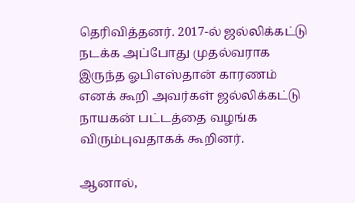தெரிவித்தனர். 2017-ல் ஜல்லிக்கட்டு நடக்க அப்போது முதல்வராக இருந்த ஓபிஎஸ்தான் காரணம் எனக் கூறி அவர்கள் ஜல்லிக்கட்டு நாயகன் பட்டத்தை வழங்க விரும்புவதாகக் கூறினர்.

ஆனால்,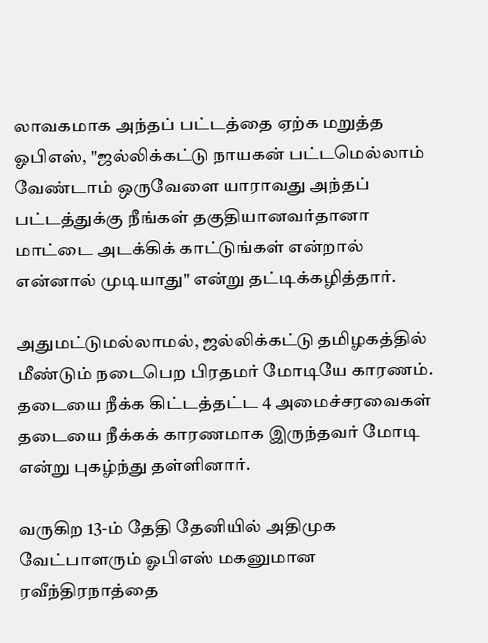லாவகமாக அந்தப் பட்டத்தை ஏற்க மறுத்த ஓபிஎஸ், "ஜல்லிக்கட்டு நாயகன் பட்டமெல்லாம் வேண்டாம் ஒருவேளை யாராவது அந்தப் பட்டத்துக்கு நீங்கள் தகுதியானவர்தானா மாட்டை அடக்கிக் காட்டுங்கள் என்றால் என்னால் முடியாது" என்று தட்டிக்கழித்தார்.

அதுமட்டுமல்லாமல், ஜல்லிக்கட்டு தமிழகத்தில் மீண்டும் நடைபெற பிரதமர் மோடியே காரணம். தடையை நீக்க கிட்டத்தட்ட 4 அமைச்சரவைகள் தடையை நீக்கக் காரணமாக இருந்தவர் மோடி என்று புகழ்ந்து தள்ளினார்.

வருகிற 13-ம் தேதி தேனியில் அதிமுக வேட்பாளரும் ஓபிஎஸ் மகனுமான ரவீந்திரநாத்தை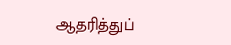ஆதரித்துப்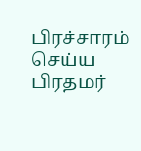பிரச்சாரம் செய்ய பிரதமர்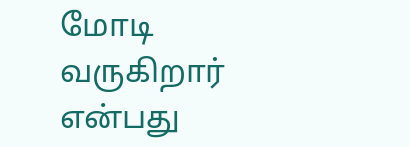மோடி வருகிறார் என்பது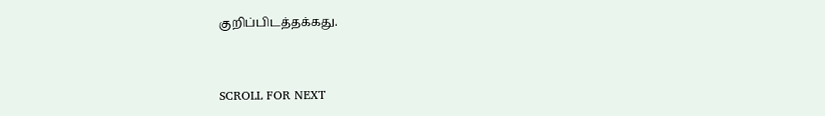குறிப்பிடத்தக்கது.


SCROLL FOR NEXT